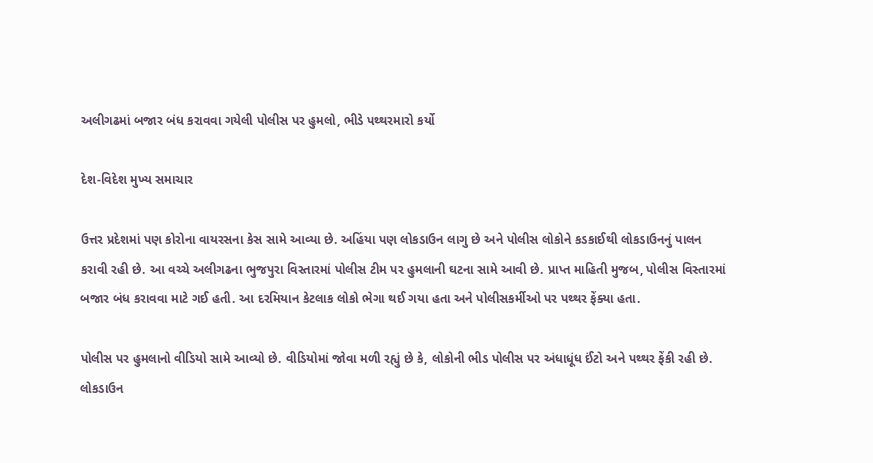અલીગઢમાં બજાર બંધ કરાવવા ગયેલી પોલીસ પર હુમલો, ભીડે પથ્થરમારો કર્યો

દેશ-વિદેશ મુખ્ય સમાચાર

ઉત્તર પ્રદેશમાં પણ કોરોના વાયરસના કેસ સામે આવ્યા છે. અહિંયા પણ લોકડાઉન લાગુ છે અને પોલીસ લોકોને કડકાઈથી લોકડાઉનનું પાલન કરાવી રહી છે. આ વચ્ચે અલીગઢના ભુજપુરા વિસ્તારમાં પોલીસ ટીમ પર હુમલાની ઘટના સામે આવી છે. પ્રાપ્ત માહિતી મુજબ, પોલીસ વિસ્તારમાં બજાર બંધ કરાવવા માટે ગઈ હતી. આ દરમિયાન કેટલાક લોકો ભેગા થઈ ગયા હતા અને પોલીસકર્મીઓ પર પથ્થર ફેંક્યા હતા.

પોલીસ પર હુમલાનો વીડિયો સામે આવ્યો છે. વીડિયોમાં જોવા મળી રહ્યું છે કે, લોકોની ભીડ પોલીસ પર અંધાધૂંધ ઈંટો અને પથ્થર ફેંકી રહી છે. લોકડાઉન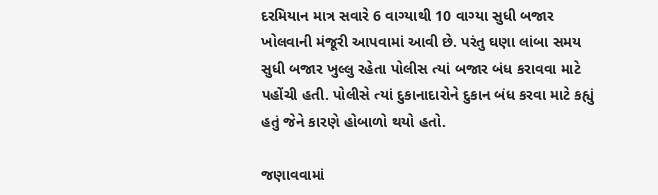દરમિયાન માત્ર સવારે 6 વાગ્યાથી 10 વાગ્યા સુધી બજાર ખોલવાની મંજૂરી આપવામાં આવી છે. પરંતુ ઘણા લાંબા સમય સુધી બજાર ખુલ્લુ રહેતા પોલીસ ત્યાં બજાર બંધ કરાવવા માટે પહોંચી હતી. પોલીસે ત્યાં દુકાનાદારોને દુકાન બંધ કરવા માટે કહ્યું હતું જેને કારણે હોબાળો થયો હતો.

જણાવવામાં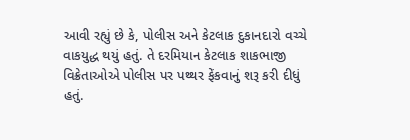આવી રહ્યું છે કે, પોલીસ અને કેટલાક દુકાનદારો વચ્ચે વાકયુદ્ધ થયું હતું. તે દરમિયાન કેટલાક શાકભાજી વિક્રેતાઓએ પોલીસ પર પથ્થર ફેંકવાનું શરૂ કરી દીધું હતું.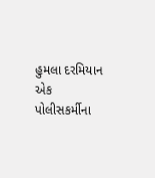હુમલા દરમિયાન એક પોલીસકર્મીના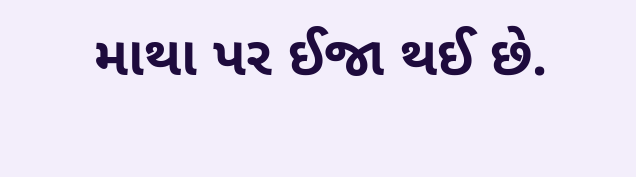માથા પર ઈજા થઈ છે.